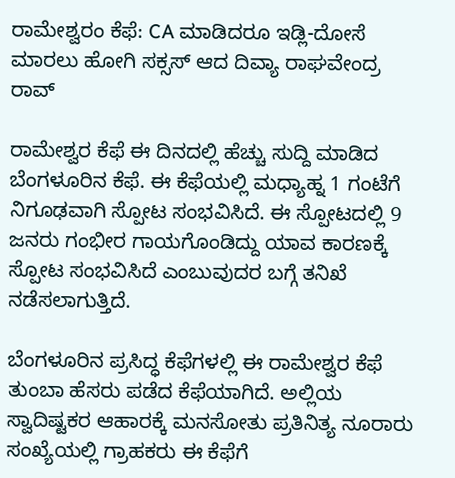ರಾಮೇಶ್ವರಂ ಕೆಫೆ: CA ಮಾಡಿದರೂ ಇಡ್ಲಿ-ದೋಸೆ ಮಾರಲು ಹೋಗಿ ಸಕ್ಸಸ್‌ ಆದ ದಿವ್ಯಾ ರಾಘವೇಂದ್ರ ರಾವ್‌

ರಾಮೇಶ್ವರ ಕೆಫೆ ಈ ದಿನದಲ್ಲಿ ಹೆಚ್ಚು ಸುದ್ದಿ ಮಾಡಿದ ಬೆಂಗಳೂರಿನ ಕೆಫೆ. ಈ ಕೆಫೆಯಲ್ಲಿ ಮಧ್ಯಾಹ್ನ 1 ಗಂಟೆಗೆ ನಿಗೂಢವಾಗಿ ಸ್ಪೋಟ ಸಂಭವಿಸಿದೆ. ಈ ಸ್ಪೋಟದಲ್ಲಿ 9 ಜನರು ಗಂಭೀರ ಗಾಯಗೊಂಡಿದ್ದು ಯಾವ ಕಾರಣಕ್ಕೆ ಸ್ಪೋಟ ಸಂಭವಿಸಿದೆ ಎಂಬುವುದರ ಬಗ್ಗೆ ತನಿಖೆ ನಡೆಸಲಾಗುತ್ತಿದೆ.

ಬೆಂಗಳೂರಿನ ಪ್ರಸಿದ್ಧ ಕೆಫೆಗಳಲ್ಲಿ ಈ ರಾಮೇಶ್ವರ ಕೆಫೆ ತುಂಬಾ ಹೆಸರು ಪಡೆದ ಕೆಫೆಯಾಗಿದೆ. ಅಲ್ಲಿಯ ಸ್ವಾದಿಷ್ಟಕರ ಆಹಾರಕ್ಕೆ ಮನಸೋತು ಪ್ರತಿನಿತ್ಯ ನೂರಾರು ಸಂಖ್ಯೆಯಲ್ಲಿ ಗ್ರಾಹಕರು ಈ ಕೆಫೆಗೆ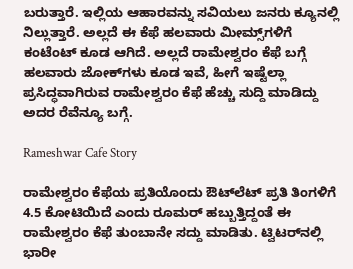ಬರುತ್ತಾರೆ. ಇಲ್ಲಿಯ ಆಹಾರವನ್ನು ಸವಿಯಲು ಜನರು ಕ್ಯೂನಲ್ಲಿ ನಿಲ್ಲುತ್ತಾರೆ. ಅಲ್ಲದೆ ಈ ಕೆಫೆ ಹಲವಾರು ಮೀಮ್ಸ್‌ಗಳಿಗೆ ಕಂಟೆಂಟ್‌ ಕೂಡ ಆಗಿದೆ. ಅಲ್ಲದೆ ರಾಮೇಶ್ವರಂ ಕೆಫೆ ಬಗ್ಗೆ ಹಲವಾರು ಜೋಕ್‌ಗಳು ಕೂಡ ಇವೆ, ಹೀಗೆ ಇಷ್ಟೆಲ್ಲಾ ಪ್ರಸಿದ್ಧವಾಗಿರುವ ರಾಮೇಶ್ವರಂ ಕೆಫೆ ಹೆಚ್ಚು ಸುದ್ದಿ ಮಾಡಿದ್ದು ಅದರ ರೆವೆನ್ಯೂ ಬಗ್ಗೆ.

Rameshwar Cafe Story

ರಾಮೇಶ್ವರಂ ಕೆಫೆಯ ಪ್ರತಿಯೊಂದು ಔಟ್‌ಲೆಟ್ ಪ್ರತಿ ತಿಂಗಳಿಗೆ 4.5 ಕೋಟಿಯಿದೆ ಎಂದು ರೂಮರ್‌ ಹಬ್ಬುತ್ತಿದ್ದಂತೆ ಈ ರಾಮೇಶ್ವರಂ ಕೆಫೆ ತುಂಬಾನೇ ಸದ್ದು ಮಾಡಿತು. ಟ್ವಿಟರ್‌ನಲ್ಲಿ ಭಾರೀ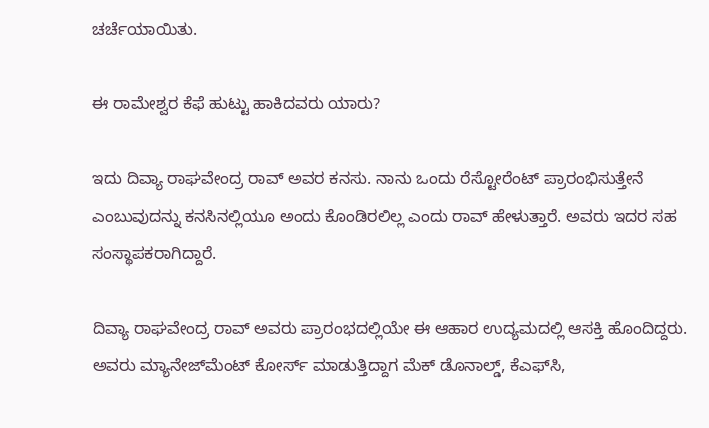ಚರ್ಚೆಯಾಯಿತು.

ಈ ರಾಮೇಶ್ವರ ಕೆಫೆ ಹುಟ್ಟು ಹಾಕಿದವರು ಯಾರು?

ಇದು ದಿವ್ಯಾ ರಾಘವೇಂದ್ರ ರಾವ್‌ ಅವರ ಕನಸು. ನಾನು ಒಂದು ರೆಸ್ಟೋರೆಂಟ್‌ ಪ್ರಾರಂಭಿಸುತ್ತೇನೆ ಎಂಬುವುದನ್ನು ಕನಸಿನಲ್ಲಿಯೂ ಅಂದು ಕೊಂಡಿರಲಿಲ್ಲ ಎಂದು ರಾವ್ ಹೇಳುತ್ತಾರೆ. ಅವರು ಇದರ ಸಹ ಸಂಸ್ಥಾಪಕರಾಗಿದ್ದಾರೆ.

ದಿವ್ಯಾ ರಾಘವೇಂದ್ರ ರಾವ್‌ ಅವರು ಪ್ರಾರಂಭದಲ್ಲಿಯೇ ಈ ಆಹಾರ ಉದ್ಯಮದಲ್ಲಿ ಆಸಕ್ತಿ ಹೊಂದಿದ್ದರು. ಅವರು ಮ್ಯಾನೇಜ್‌ಮೆಂಟ್‌ ಕೋರ್ಸ್ ಮಾಡುತ್ತಿದ್ದಾಗ ಮೆಕ್‌ ಡೊನಾಲ್ಡ್‌, ಕೆಎಫ್‌ಸಿ,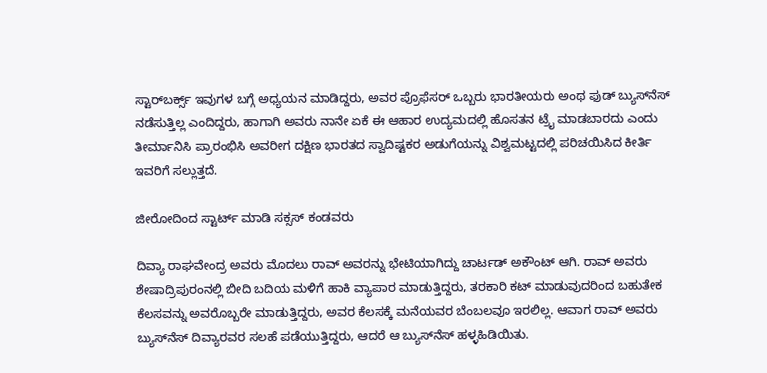ಸ್ಟಾರ್‌ಬರ್ಕ್ಸ್‌ ಇವುಗಳ ಬಗ್ಗೆ ಅಧ್ಯಯನ ಮಾಡಿದ್ದರು, ಅವರ ಪ್ರೊಫೆಸರ್ ಒಬ್ಬರು ಭಾರತೀಯರು ಅಂಥ ಫುಡ್‌ ಬ್ಯುಸ್‌ನೆಸ್‌ ನಡೆಸುತ್ತಿಲ್ಲ ಎಂದಿದ್ದರು, ಹಾಗಾಗಿ ಅವರು ನಾನೇ ಏಕೆ ಈ ಆಹಾರ ಉದ್ಯಮದಲ್ಲಿ ಹೊಸತನ ಟ್ರೈ ಮಾಡಬಾರದು ಎಂದು ತೀರ್ಮಾನಿಸಿ ಪ್ರಾರಂಭಿಸಿ ಅವರೀಗ ದಕ್ಷಿಣ ಭಾರತದ ಸ್ವಾದಿಷ್ಟಕರ ಅಡುಗೆಯನ್ನು ವಿಶ್ವಮಟ್ಟದಲ್ಲಿ ಪರಿಚಯಿಸಿದ ಕೀರ್ತಿ ಇವರಿಗೆ ಸಲ್ಲುತ್ತದೆ.

ಜೀರೋದಿಂದ ಸ್ಟಾರ್ಟ್‌ ಮಾಡಿ ಸಕ್ಸಸ್‌ ಕಂಡವರು

ದಿವ್ಯಾ ರಾಘವೇಂದ್ರ ಅವರು ಮೊದಲು ರಾವ್‌ ಅವರನ್ನು ಭೇಟಿಯಾಗಿದ್ದು ಚಾರ್ಟಡ್‌ ಅಕೌಂಟ್ ಆಗಿ. ರಾವ್ ಅವರು ಶೇಷಾದ್ರಿಪುರಂನಲ್ಲಿ ಬೀದಿ ಬದಿಯ ಮಳಿಗೆ ಹಾಕಿ ವ್ಯಾಪಾರ ಮಾಡುತ್ತಿದ್ದರು, ತರಕಾರಿ ಕಟ್‌ ಮಾಡುವುದರಿಂದ ಬಹುತೇಕ ಕೆಲಸವನ್ನು ಅವರೊಬ್ಬರೇ ಮಾಡುತ್ತಿದ್ದರು, ಅವರ ಕೆಲಸಕ್ಕೆ ಮನೆಯವರ ಬೆಂಬಲವೂ ಇರಲಿಲ್ಲ. ಆವಾಗ ರಾವ್‌ ಅವರು ಬ್ಯುಸ್‌ನೆಸ್‌ ದಿವ್ಯಾರವರ ಸಲಹೆ ಪಡೆಯುತ್ತಿದ್ದರು, ಆದರೆ ಆ ಬ್ಯುಸ್‌ನೆಸ್‌ ಹಳ್ಳಹಿಡಿಯಿತು.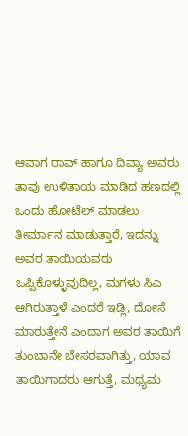ಆವಾಗ ರಾವ್ ಹಾಗೂ ದಿವ್ಯಾ ಅವರು ತಾವು ಉಳಿತಾಯ ಮಾಡಿದ ಹಣದಲ್ಲಿ ಒಂದು ಹೋಟೆಲ್ ಮಾಡಲು ತೀರ್ಮಾನ ಮಾಡುತ್ತಾರೆ, ಇದನ್ನು ಅವರ ತಾಯಿಯವರು ಒಪ್ಪಿಕೊಳ್ಳುವುದಿಲ್ಲ, ಮಗಳು ಸಿಎ ಆಗಿರುತ್ತಾಳೆ ಎಂದರೆ ಇಡ್ಲಿ, ದೋಸೆ ಮಾರುತ್ತೇನೆ ಎಂದಾಗ ಅವರ ತಾಯಿಗೆ ತುಂಬಾನೇ ಬೇಸರವಾಗಿತ್ತು, ಯಾವ ತಾಯಿಗಾದರು ಆಗುತ್ತೆ, ಮಧ್ಯಮ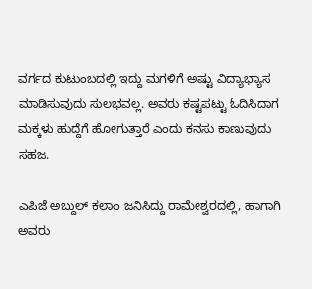ವರ್ಗದ ಕುಟುಂಬದಲ್ಲಿ ಇದ್ದು ಮಗಳಿಗೆ ಅಷ್ಟು ವಿದ್ಯಾಭ್ಯಾಸ ಮಾಡಿಸುವುದು ಸುಲಭವಲ್ಲ. ಅವರು ಕಷ್ಟಪಟ್ಟು ಓದಿಸಿದಾಗ ಮಕ್ಕಳು ಹುದ್ದೆಗೆ ಹೋಗುತ್ತಾರೆ ಎಂದು ಕನಸು ಕಾಣುವುದು ಸಹಜ.

ಎಪಿಜೆ ಅಬ್ದುಲ್‌ ಕಲಾಂ ಜನಿಸಿದ್ದು ರಾಮೇಶ್ವರದಲ್ಲಿ, ಹಾಗಾಗಿ ಅವರು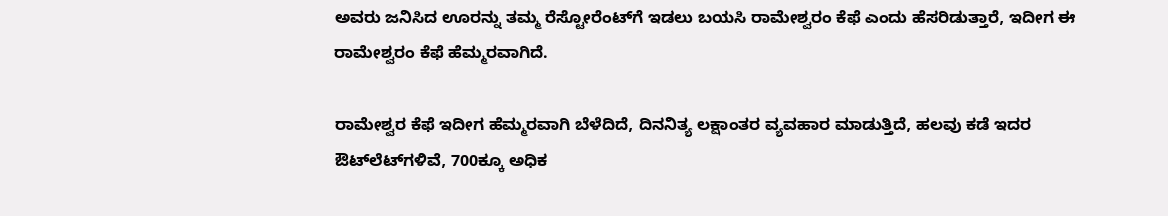ಅವರು ಜನಿಸಿದ ಊರನ್ನು ತಮ್ಮ ರೆಸ್ಟೋರೆಂಟ್‌ಗೆ ಇಡಲು ಬಯಸಿ ರಾಮೇಶ್ವರಂ ಕೆಫೆ ಎಂದು ಹೆಸರಿಡುತ್ತಾರೆ, ಇದೀಗ ಈ ರಾಮೇಶ್ವರಂ ಕೆಫೆ ಹೆಮ್ಮರವಾಗಿದೆ.

ರಾಮೇಶ್ವರ ಕೆಫೆ ಇದೀಗ ಹೆಮ್ಮರವಾಗಿ ಬೆಳೆದಿದೆ, ದಿನನಿತ್ಯ ಲಕ್ಷಾಂತರ ವ್ಯವಹಾರ ಮಾಡುತ್ತಿದೆ, ಹಲವು ಕಡೆ ಇದರ ಔಟ್‌ಲೆಟ್‌ಗಳಿವೆ, 700ಕ್ಕೂ ಅಧಿಕ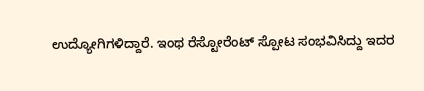ಉದ್ಯೋಗಿಗಳಿದ್ದಾರೆ. ಇಂಥ ರೆಸ್ಟೋರೆಂಟ್‌ ಸ್ಪೋಟ ಸಂಭವಿಸಿದ್ದು ಇದರ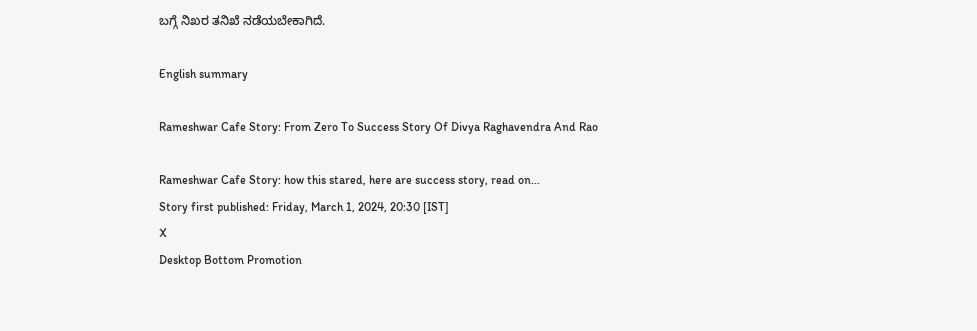ಬಗ್ಗೆ ನಿಖರ ತನಿಖೆ ನಡೆಯಬೇಕಾಗಿದೆ.

English summary

Rameshwar Cafe Story: From Zero To Success Story Of Divya Raghavendra And Rao

Rameshwar Cafe Story: how this stared, here are success story, read on...
Story first published: Friday, March 1, 2024, 20:30 [IST]
X
Desktop Bottom Promotion